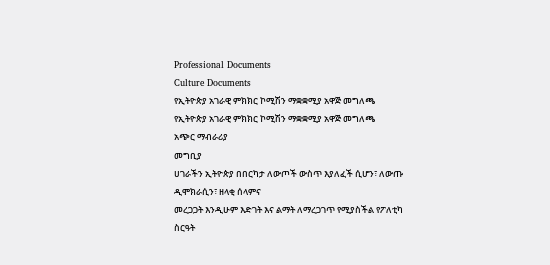Professional Documents
Culture Documents
የኢትዮጵያ አገራዊ ምክክር ኮሚሽን ማቋቋሚያ አዋጅ መግለጫ
የኢትዮጵያ አገራዊ ምክክር ኮሚሽን ማቋቋሚያ አዋጅ መግለጫ
አጭር ማብራሪያ
መግቢያ
ሀገራችን ኢትዮጵያ በበርካታ ለውጦች ውስጥ እያለፈች ሲሆን፣ ለውጡ ዲሞክራሲን፣ ዘላቂ ሰላምና
መረጋጋት እንዲሁም እድገት እና ልማት ለማረጋገጥ የሚያስችል የፖለቲካ ስርዓት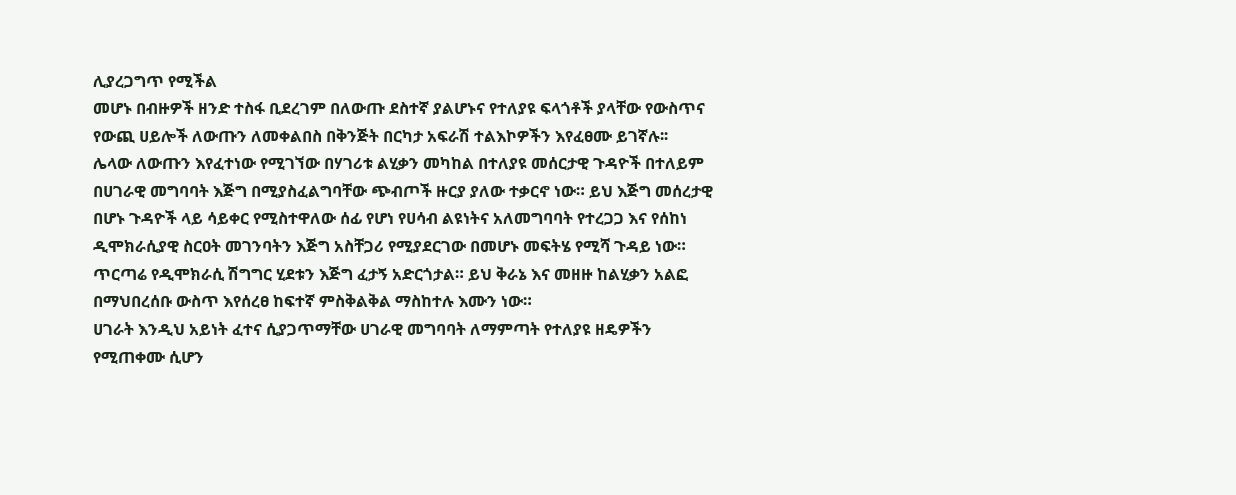ሊያረጋግጥ የሚችል
መሆኑ በብዙዎች ዘንድ ተስፋ ቢደረገም በለውጡ ደስተኛ ያልሆኑና የተለያዩ ፍላጎቶች ያላቸው የውስጥና
የውጪ ሀይሎች ለውጡን ለመቀልበስ በቅንጅት በርካታ አፍራሽ ተልእኮዎችን እየፈፀሙ ይገኛሉ፡፡
ሌላው ለውጡን እየፈተነው የሚገኘው በሃገሪቱ ልሂቃን መካከል በተለያዩ መሰርታዊ ጉዳዮች በተለይም
በሀገራዊ መግባባት እጅግ በሚያስፈልግባቸው ጭብጦች ዙርያ ያለው ተቃርኖ ነው። ይህ እጅግ መሰረታዊ
በሆኑ ጉዳዮች ላይ ሳይቀር የሚስተዋለው ሰፊ የሆነ የሀሳብ ልዩነትና አለመግባባት የተረጋጋ እና የሰከነ
ዲሞክራሲያዊ ስርዐት መገንባትን እጅግ አስቸጋሪ የሚያደርገው በመሆኑ መፍትሄ የሚሻ ጉዳይ ነው።
ጥርጣሬ የዲሞክራሲ ሽግግር ሂደቱን እጅግ ፈታኝ አድርጎታል። ይህ ቅራኔ እና መዘዙ ከልሂቃን አልፎ
በማህበረሰቡ ውስጥ እየሰረፀ ከፍተኛ ምስቅልቅል ማስከተሉ እሙን ነው።
ሀገራት እንዲህ አይነት ፈተና ሲያጋጥማቸው ሀገራዊ መግባባት ለማምጣት የተለያዩ ዘዴዎችን
የሚጠቀሙ ሲሆን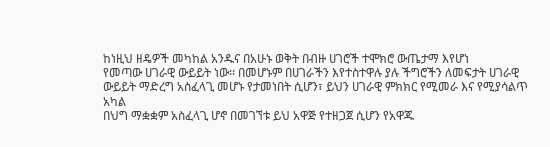ከነዚህ ዘዴዎች መካከል አንዱና በአሁኑ ወቅት በብዙ ሀገሮች ተሞክሮ ውጤታማ እየሆነ
የመጣው ሀገራዊ ውይይት ነው፡፡ በመሆኑም በሀገራችን እየተስተዋሉ ያሉ ችግሮችን ለመፍታት ሀገራዊ
ውይይት ማድረግ አስፈላጊ መሆኑ የታመነበት ሲሆን፣ ይህን ሀገራዊ ምክክር የሚመራ እና የሚያሳልጥ አካል
በህግ ማቋቋም አስፈላጊ ሆኖ በመገኘቱ ይህ አዋጅ የተዘጋጀ ሲሆን የአዋጁ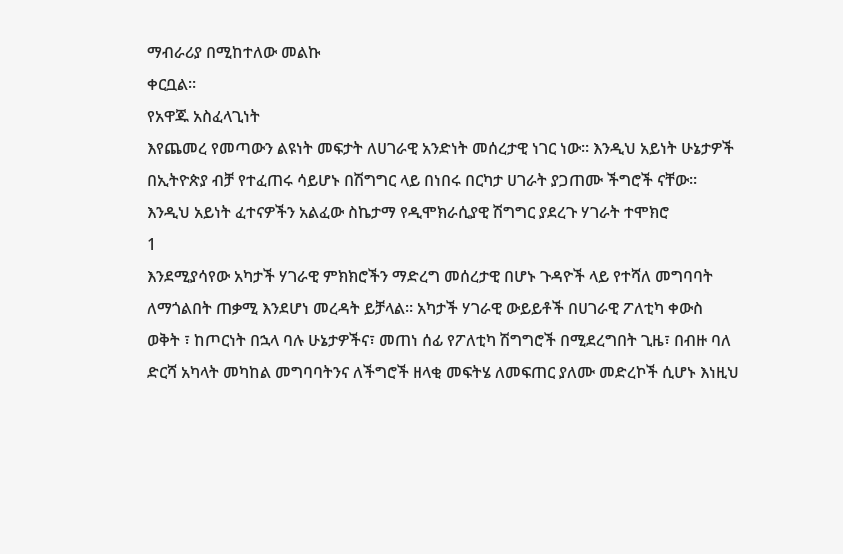ማብራሪያ በሚከተለው መልኩ
ቀርቧል፡፡
የአዋጁ አስፈላጊነት
እየጨመረ የመጣውን ልዩነት መፍታት ለሀገራዊ አንድነት መሰረታዊ ነገር ነው፡፡ እንዲህ አይነት ሁኔታዎች
በኢትዮጵያ ብቻ የተፈጠሩ ሳይሆኑ በሽግግር ላይ በነበሩ በርካታ ሀገራት ያጋጠሙ ችግሮች ናቸው፡፡
እንዲህ አይነት ፈተናዎችን አልፈው ስኬታማ የዲሞክራሲያዊ ሽግግር ያደረጉ ሃገራት ተሞክሮ
1
እንደሚያሳየው አካታች ሃገራዊ ምክክሮችን ማድረግ መሰረታዊ በሆኑ ጉዳዮች ላይ የተሻለ መግባባት
ለማጎልበት ጠቃሚ እንደሆነ መረዳት ይቻላል። አካታች ሃገራዊ ውይይቶች በሀገራዊ ፖለቲካ ቀውስ
ወቅት ፣ ከጦርነት በኋላ ባሉ ሁኔታዎችና፣ መጠነ ሰፊ የፖለቲካ ሽግግሮች በሚደረግበት ጊዜ፣ በብዙ ባለ
ድርሻ አካላት መካከል መግባባትንና ለችግሮች ዘላቂ መፍትሄ ለመፍጠር ያለሙ መድረኮች ሲሆኑ እነዚህ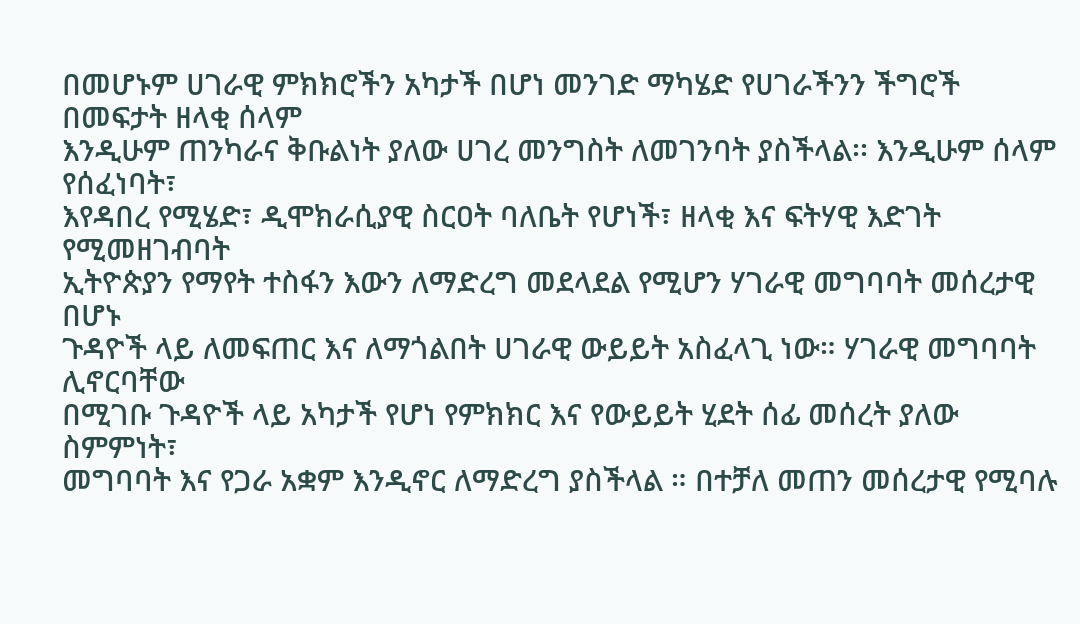በመሆኑም ሀገራዊ ምክክሮችን አካታች በሆነ መንገድ ማካሄድ የሀገራችንን ችግሮች በመፍታት ዘላቂ ሰላም
እንዲሁም ጠንካራና ቅቡልነት ያለው ሀገረ መንግስት ለመገንባት ያስችላል፡፡ እንዲሁም ሰላም የሰፈነባት፣
እየዳበረ የሚሄድ፣ ዲሞክራሲያዊ ስርዐት ባለቤት የሆነች፣ ዘላቂ እና ፍትሃዊ እድገት የሚመዘገብባት
ኢትዮጵያን የማየት ተስፋን እውን ለማድረግ መደላደል የሚሆን ሃገራዊ መግባባት መሰረታዊ በሆኑ
ጉዳዮች ላይ ለመፍጠር እና ለማጎልበት ሀገራዊ ውይይት አስፈላጊ ነው። ሃገራዊ መግባባት ሊኖርባቸው
በሚገቡ ጉዳዮች ላይ አካታች የሆነ የምክክር እና የውይይት ሂደት ሰፊ መሰረት ያለው ስምምነት፣
መግባባት እና የጋራ አቋም እንዲኖር ለማድረግ ያስችላል ። በተቻለ መጠን መሰረታዊ የሚባሉ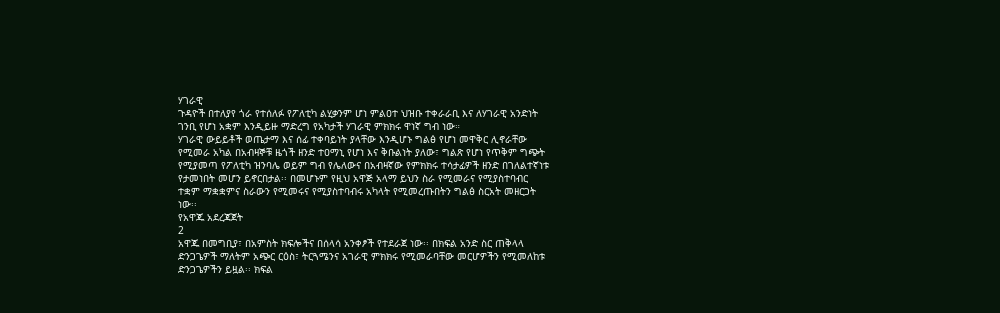ሃገራዊ
ጉዳዮች በተለያየ ጎራ የተሰለፉ የፖለቲካ ልሂቃንም ሆነ ምልዐተ ህዝቡ ተቀራራቢ እና ለሃገራዊ አንድነት
ገንቢ የሆነ አቋም እንዲይዙ ማድረግ የአካታች ሃገራዊ ምክክሩ ዋነኛ ግብ ነው።
ሃገራዊ ውይይቶች ወጤታማ እና ሰፊ ተቀባይነት ያላቸው እንዲሆኑ ግልፅ የሆነ መዋቅር ሊኖራቸው
የሚመራ አካል በአብዛኞቹ ዜጎች ዘንድ ተዐማኒ የሆነ እና ቅቡልነት ያለው፣ ግልጽ የሆነ የጥቅም ግጭት
የሚያመጣ የፖለቲካ ዝንባሌ ወይም ግብ የሌለውና በአብዛኛው የምክክሩ ተሳታፊዎች ዘንድ በገለልተኛነቱ
የታመነበት መሆን ይኖርበታል፡፡ በመሆኑም የዚህ አዋጅ አላማ ይህን ስራ የሚመራና የሚያስተባብር
ተቋም ማቋቋምና ስራውን የሚመሩና የሚያስተባብሩ አካላት የሚመረጡበትን ግልፅ ስርአት መዘርጋት
ነው፡፡
የአዋጁ አደረጃጀት
2
አዋጁ በመግቢያ፣ በአምስት ክፍሎችና በሰላሳ አንቀፆች የተደራጀ ነው፡፡ በክፍል አንድ ስር ጠቅላላ
ድንጋጌዎች ማለትም አጭር ርዕስ፣ ትርጓሜንና አገራዊ ምክክሩ የሚመራባቸው መርሆዎችን የሚመለከቱ
ድንጋጌዎችን ይዟል፡፡ ክፍል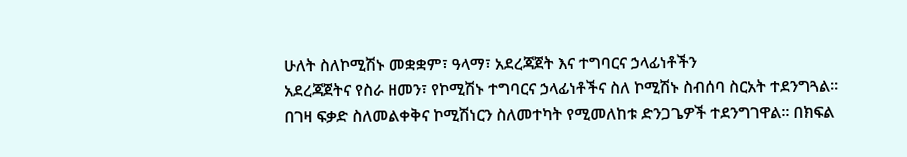ሁለት ስለኮሚሽኑ መቋቋም፣ ዓላማ፣ አደረጃጀት እና ተግባርና ኃላፊነቶችን
አደረጃጀትና የስራ ዘመን፣ የኮሚሽኑ ተግባርና ኃላፊነቶችና ስለ ኮሚሽኑ ስብሰባ ስርአት ተደንግጓል፡፡
በገዛ ፍቃድ ስለመልቀቅና ኮሚሽነርን ስለመተካት የሚመለከቱ ድንጋጌዎች ተደንግገዋል፡፡ በክፍል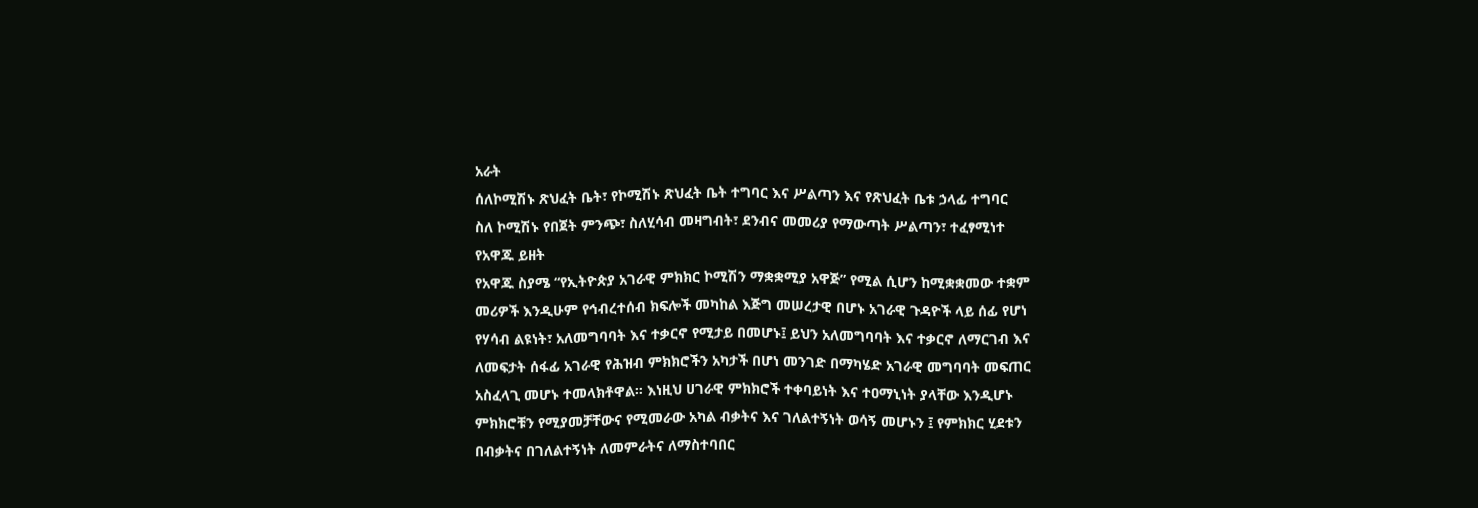አራት
ሰለኮሚሽኑ ጽህፈት ቤት፣ የኮሚሽኑ ጽህፈት ቤት ተግባር እና ሥልጣን እና የጽህፈት ቤቱ ኃላፊ ተግባር
ስለ ኮሚሽኑ የበጀት ምንጭ፣ ስለሂሳብ መዛግብት፣ ደንብና መመሪያ የማውጣት ሥልጣን፣ ተፈፃሚነተ
የአዋጁ ይዘት
የአዋጁ ስያሜ “የኢትዮጵያ አገራዊ ምክክር ኮሚሽን ማቋቋሚያ አዋጅ” የሚል ሲሆን ከሚቋቋመው ተቋም
መሪዎች እንዲሁም የኅብረተሰብ ክፍሎች መካከል እጅግ መሠረታዊ በሆኑ አገራዊ ጉዳዮች ላይ ሰፊ የሆነ
የሃሳብ ልዩነት፣ አለመግባባት እና ተቃርኖ የሚታይ በመሆኑ፤ ይህን አለመግባባት እና ተቃርኖ ለማርገብ እና
ለመፍታት ሰፋፊ አገራዊ የሕዝብ ምክክሮችን አካታች በሆነ መንገድ በማካሄድ አገራዊ መግባባት መፍጠር
አስፈላጊ መሆኑ ተመላክቶዋል። እነዚህ ሀገራዊ ምክክሮች ተቀባይነት እና ተዐማኒነት ያላቸው እንዲሆኑ
ምክክሮቹን የሚያመቻቸውና የሚመራው አካል ብቃትና እና ገለልተኝነት ወሳኝ መሆኑን ፤ የምክክር ሂደቱን
በብቃትና በገለልተኝነት ለመምራትና ለማስተባበር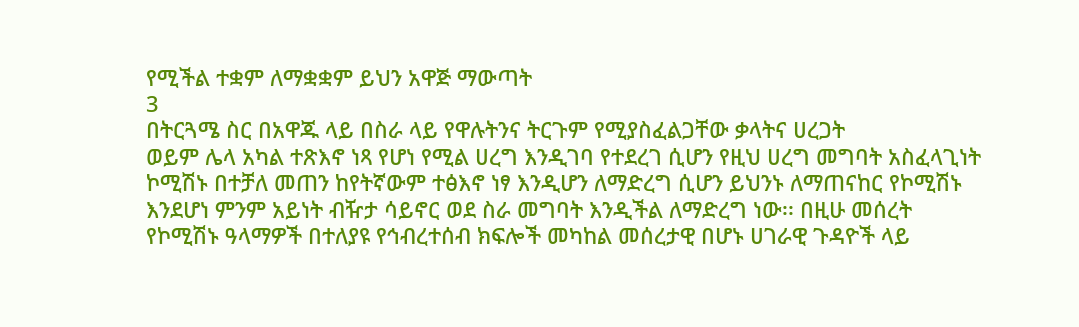የሚችል ተቋም ለማቋቋም ይህን አዋጅ ማውጣት
3
በትርጓሜ ስር በአዋጁ ላይ በስራ ላይ የዋሉትንና ትርጉም የሚያስፈልጋቸው ቃላትና ሀረጋት
ወይም ሌላ አካል ተጽእኖ ነጻ የሆነ የሚል ሀረግ እንዲገባ የተደረገ ሲሆን የዚህ ሀረግ መግባት አስፈላጊነት
ኮሚሽኑ በተቻለ መጠን ከየትኛውም ተፅእኖ ነፃ እንዲሆን ለማድረግ ሲሆን ይህንኑ ለማጠናከር የኮሚሽኑ
እንደሆነ ምንም አይነት ብዥታ ሳይኖር ወደ ስራ መግባት እንዲችል ለማድረግ ነው፡፡ በዚሁ መሰረት
የኮሚሽኑ ዓላማዎች በተለያዩ የኅብረተሰብ ክፍሎች መካከል መሰረታዊ በሆኑ ሀገራዊ ጉዳዮች ላይ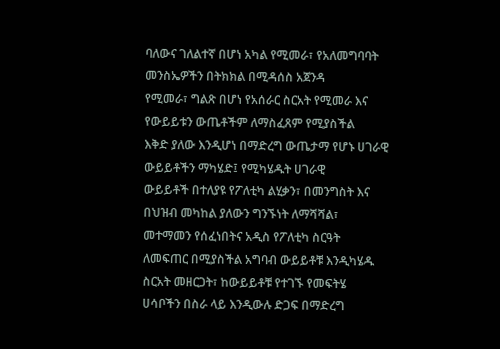ባለውና ገለልተኛ በሆነ አካል የሚመራ፣ የአለመግባባት መንስኤዎችን በትክክል በሚዳሰስ አጀንዳ
የሚመራ፣ ግልጽ በሆነ የአሰራር ስርአት የሚመራ እና የውይይቱን ውጤቶችም ለማስፈጸም የሚያስችል
እቅድ ያለው እንዲሆነ በማድረግ ውጤታማ የሆኑ ሀገራዊ ውይይቶችን ማካሄድ፤ የሚካሄዱት ሀገራዊ
ውይይቶች በተለያዩ የፖለቲካ ልሂቃን፣ በመንግስት እና በህዝብ መካከል ያለውን ግንኙነት ለማሻሻል፣
መተማመን የሰፈነበትና አዲስ የፖለቲካ ስርዓት ለመፍጠር በሚያስችል አግባብ ውይይቶቹ እንዲካሄዱ
ስርአት መዘርጋት፣ ከውይይቶቹ የተገኙ የመፍትሄ ሀሳቦችን በስራ ላይ እንዲውሉ ድጋፍ በማድረግ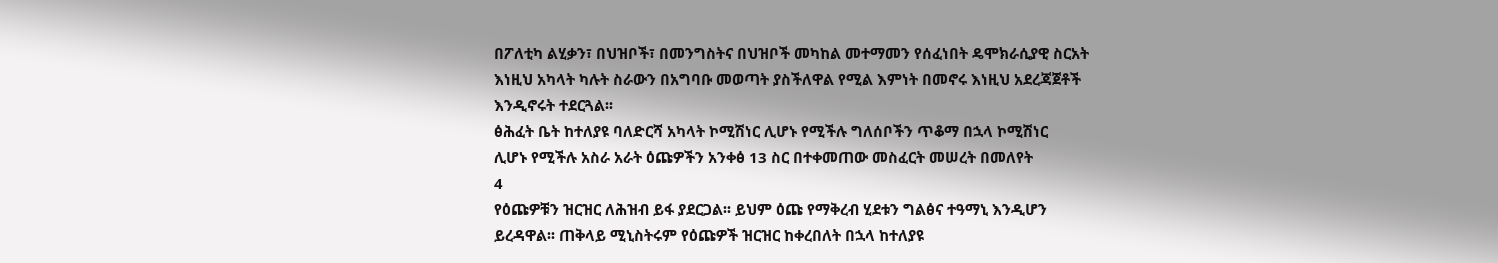በፖለቲካ ልሂቃን፣ በህዝቦች፣ በመንግስትና በህዝቦች መካከል መተማመን የሰፈነበት ዴሞክራሲያዊ ስርአት
እነዚህ አካላት ካሉት ስራውን በአግባቡ መወጣት ያስችለዋል የሚል እምነት በመኖሩ እነዚህ አደረጃጀቶች
እንዲኖሩት ተደርጓል፡፡
ፅሕፈት ቤት ከተለያዩ ባለድርሻ አካላት ኮሚሽነር ሊሆኑ የሚችሉ ግለሰቦችን ጥቆማ በኋላ ኮሚሽነር
ሊሆኑ የሚችሉ አስራ አራት ዕጩዎችን አንቀፅ 13 ስር በተቀመጠው መስፈርት መሠረት በመለየት
4
የዕጩዎቹን ዝርዝር ለሕዝብ ይፋ ያደርጋል፡፡ ይህም ዕጩ የማቅረብ ሂደቱን ግልፅና ተዓማኒ እንዲሆን
ይረዳዋል፡፡ ጠቅላይ ሚኒስትሩም የዕጩዎች ዝርዝር ከቀረበለት በኋላ ከተለያዩ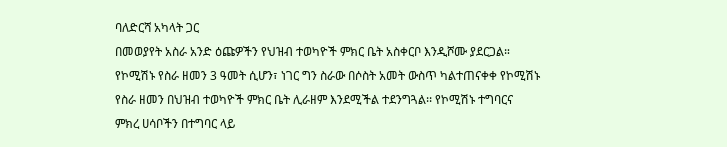ባለድርሻ አካላት ጋር
በመወያየት አስራ አንድ ዕጩዎችን የህዝብ ተወካዮች ምክር ቤት አስቀርቦ እንዲሾሙ ያደርጋል።
የኮሚሽኑ የስራ ዘመን 3 ዓመት ሲሆን፣ ነገር ግን ስራው በሶስት አመት ውስጥ ካልተጠናቀቀ የኮሚሽኑ
የስራ ዘመን በህዝብ ተወካዮች ምክር ቤት ሊራዘም እንደሚችል ተደንግጓል፡፡ የኮሚሽኑ ተግባርና
ምክረ ሀሳቦችን በተግባር ላይ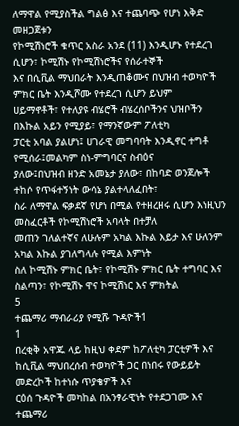ለማዋል የሚያስችል ግልፅ እና ተጨባጭ የሆነ እቅድ መዘጋጀቱን
የኮሚሽነሮች ቁጥር አስራ አንደ (11) እንዲሆኑ የተደረገ ሲሆን፣ ኮሚሽኑ የኮሚሽነሮችና የሰራተኞች
እና በሲቪል ማህበራት እንዲጠቆሙና በህዝብ ተወካዮች ምክር ቤት እንዲሾሙ የተደረገ ሲሆን ይህም
ሀይማኖቶች፣ የተለያዩ ብሄሮች ብሄረሰቦችንና ህዝቦችን በእኩል አይን የሚያይ፣ የማንኛውም ፖለቲካ
ፓርቲ አባል ያልሆነ፤ ሀገራዊ መግባባት እንዲኖር ተግቶ የሚሰራ፤መልካም ስነ-ምግባርና ስብዕና
ያለው፤በህዝብ ዘንድ አመኔታ ያለው፣ በከባድ ወንጀሎች ተከሶ የጥፋተኝነት ውሳኔ ያልተላለፈበት፣
ስራ ለማዋል ፍቃደኛ የሆነ በሚል የተዘረዘሩ ሲሆን እነዚህን መስፈርቶች የኮሚሽነሮች አባላት በተቻለ
መጠን ገለልተኛና ለሁሉም አካል እኩል እይታ እና ሁለንም አካል እኩል ያገለግላሉ የሚል እምነት
ስለ ኮሚሽኑ ምክር ቤት፣ የኮሚሽኑ ምክር ቤት ተግባር እና ስልጣን፣ የኮሚሽኑ ዋና ኮሚሽነር እና ምክትል
5
ተጨማሪ ማብራሪያ የሚሹ ጉዳዮች1
1
በረቂቅ አዋጁ ላይ ከዚህ ቀደም ከፖለቲካ ፓርቲዎች እና ከሲቪል ማህበረሰብ ተወካዮች ጋር በነበሩ የውይይት መድረኮች ከተነሱ ጥያቄዎች እና
ርዕሰ ጉዳዮች መካከል በአንፃራዊነት የተደጋገሙ እና ተጨማሪ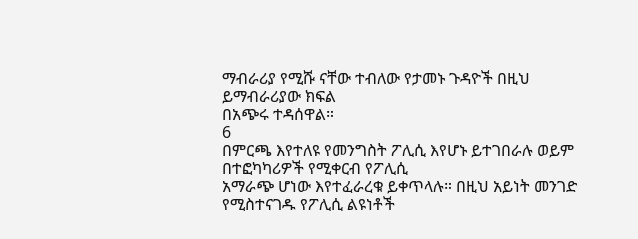ማብራሪያ የሚሹ ናቸው ተብለው የታመኑ ጉዳዮች በዚህ ይማብራሪያው ክፍል
በአጭሩ ተዳሰዋል።
6
በምርጫ እየተለዩ የመንግስት ፖሊሲ እየሆኑ ይተገበራሉ ወይም በተፎካካሪዎች የሚቀርብ የፖሊሲ
አማራጭ ሆነው እየተፈራረቁ ይቀጥላሉ። በዚህ አይነት መንገድ የሚስተናገዱ የፖሊሲ ልዩነቶች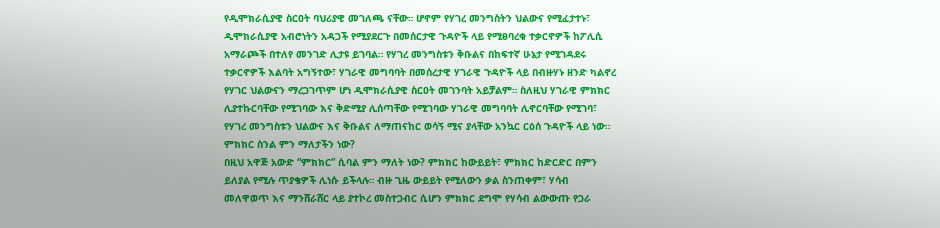የዲሞክራሲያዊ ስርዐት ባህሪያዊ መገለጫ ናቸው። ሆኖም የሃገረ መንግስትን ህልውና የሚፈታተኑ፣
ዲሞክራሲያዊ አብሮነትን አዳጋች የሚያደርጉ በመሰርታዊ ጉዳዮች ላይ የሚፀባረቁ ተቃርኖዎች ከፖሊሲ
አማራጮች በተለየ መንገድ ሊታዩ ይገባል። የሃገረ መንግስቱን ቅቡልና በከፍተኛ ሁኔታ የሚገዳደሩ
ተቃርኖዎች እልባት አግኝተው፣ ሃገራዊ መግባባት በመሰረታዊ ሃገራዊ ጉዳዮች ላይ በብዙሃኑ ዘንድ ካልኖረ
የሃገር ህልውናን ማረጋገጥም ሆነ ዲሞክራሲያዊ ስርዐት መገንባት አይቻልም። ስለዚህ ሃገራዊ ምክክር
ሊያተኩርባቸው የሚገባው እና ቅድሚያ ሊሰጣቸው የሚገባው ሃገራዊ መግባባት ሊኖርባቸው የሚገባ፣
የሃገረ መንግስቱን ህልውና እና ቅቡልና ለማጠናከር ወሳኝ ሚና ያላቸው አንኳር ርዕሰ ጉዳዮች ላይ ነው።
ምክክር ስንል ምን ማለታችን ነው?
በዚህ አዋጅ አውድ “ምክክር” ሲባል ምን ማለት ነው? ምክክር ከውይይት፣ ምክክር ከድርድር በምን
ይለያል የሚሉ ጥያቄዎች ሊነሱ ይችላሉ። ብዙ ጊዜ ውይይት የሚለውን ቃል ስንጠቀም፣ ሃሳብ
መለዋወጥ እና ማንሸራሸር ላይ ያተኮረ መስተጋብር ሲሆን ምክክር ደግሞ የሃሳብ ልውውጡ የጋራ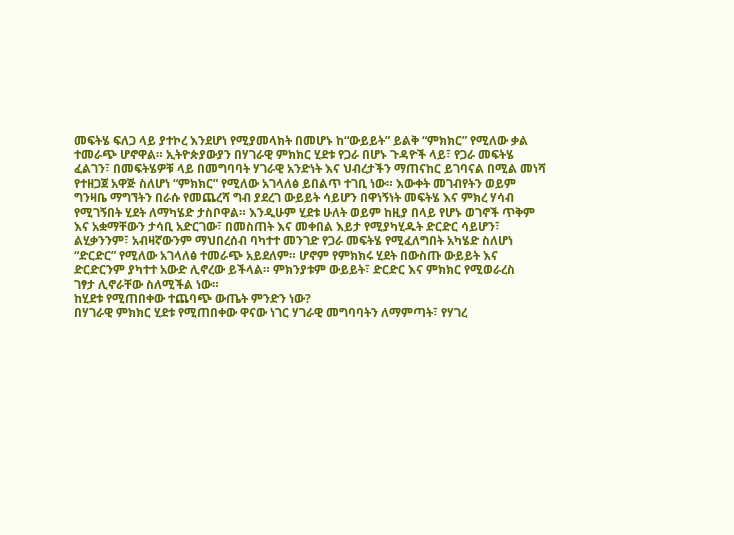መፍትሄ ፍለጋ ላይ ያተኮረ እንደሆነ የሚያመላክት በመሆኑ ከ“ውይይት” ይልቅ “ምክክር” የሚለው ቃል
ተመራጭ ሆኖዋል። ኢትዮጵያውያን በሃገራዊ ምክክር ሂደቱ የጋራ በሆኑ ጉዳዮች ላይ፣ የጋራ መፍትሄ
ፈልገን፣ በመፍትሄዎቹ ላይ በመግባባት ሃገራዊ አንድነት እና ህብረታችን ማጠናከር ይገባናል በሚል መነሻ
የተዘጋጀ አዋጅ ስለሆነ “ምክክር” የሚለው አገላለፅ ይበልጥ ተገቢ ነው። እውቀት መገብየትን ወይም
ግንዛቤ ማግኘትን በራሱ የመጨረሻ ግብ ያደረገ ውይይት ሳይሆን በዋነኝነት መፍትሄ እና ምክረ ሃሳብ
የሚገኝበት ሂደት ለማካሄድ ታስቦዋል። እንዲሁም ሂደቱ ሁለት ወይም ከዚያ በላይ የሆኑ ወገኖች ጥቅም
እና አቋማቸውን ታሳቢ አድርገው፣ በመስጠት እና መቀበል እይታ የሚያካሂዱት ድርድር ሳይሆን፣
ልሂቃንንም፣ አብዛኛውንም ማህበረሰብ ባካተተ መንገድ የጋራ መፍትሄ የሚፈለግበት አካሄድ ስለሆነ
“ድርድር” የሚለው አገላለፅ ተመራጭ አይደለም። ሆኖም የምክክሩ ሂደት በውስጡ ውይይት እና
ድርድርንም ያካተተ አውድ ሊኖረው ይችላል። ምክንያቱም ውይይት፣ ድርድር እና ምክክር የሚወራረስ
ገፃታ ሊኖራቸው ስለሚችል ነው።
ከሂደቱ የሚጠበቀው ተጨባጭ ውጤት ምንድን ነው?
በሃገራዊ ምክክር ሂደቱ የሚጠበቀው ዋናው ነገር ሃገራዊ መግባባትን ለማምጣት፣ የሃገረ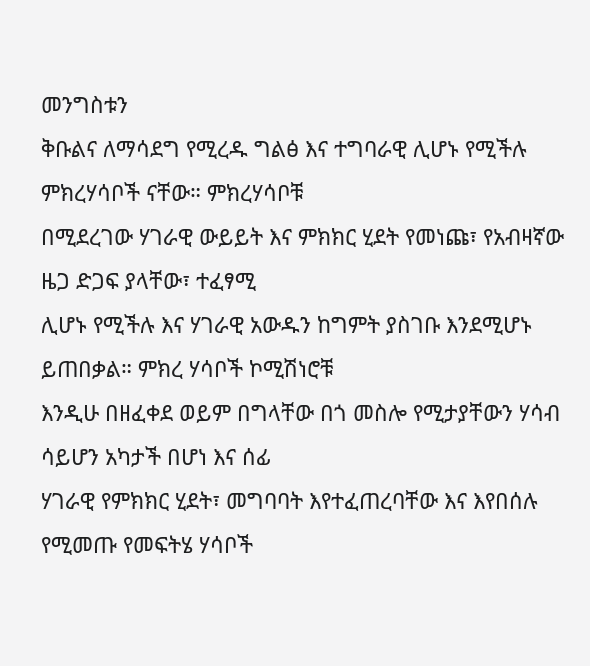መንግስቱን
ቅቡልና ለማሳደግ የሚረዱ ግልፅ እና ተግባራዊ ሊሆኑ የሚችሉ ምክረሃሳቦች ናቸው። ምክረሃሳቦቹ
በሚደረገው ሃገራዊ ውይይት እና ምክክር ሂደት የመነጩ፣ የአብዛኛው ዜጋ ድጋፍ ያላቸው፣ ተፈፃሚ
ሊሆኑ የሚችሉ እና ሃገራዊ አውዱን ከግምት ያስገቡ እንደሚሆኑ ይጠበቃል። ምክረ ሃሳቦች ኮሚሽነሮቹ
እንዲሁ በዘፈቀደ ወይም በግላቸው በጎ መስሎ የሚታያቸውን ሃሳብ ሳይሆን አካታች በሆነ እና ሰፊ
ሃገራዊ የምክክር ሂደት፣ መግባባት እየተፈጠረባቸው እና እየበሰሉ የሚመጡ የመፍትሄ ሃሳቦች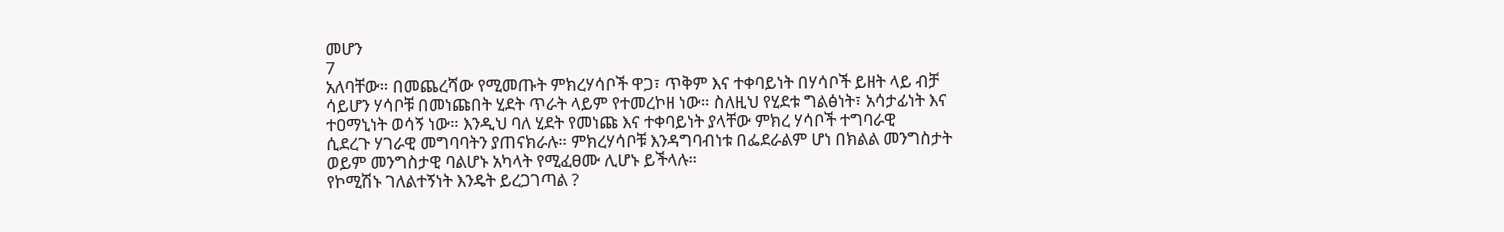መሆን
7
አለባቸው። በመጨረሻው የሚመጡት ምክረሃሳቦች ዋጋ፣ ጥቅም እና ተቀባይነት በሃሳቦች ይዘት ላይ ብቻ
ሳይሆን ሃሳቦቹ በመነጩበት ሂደት ጥራት ላይም የተመረኮዘ ነው። ስለዚህ የሂደቱ ግልፅነት፣ አሳታፊነት እና
ተዐማኒነት ወሳኝ ነው። እንዲህ ባለ ሂደት የመነጩ እና ተቀባይነት ያላቸው ምክረ ሃሳቦች ተግባራዊ
ሲደረጉ ሃገራዊ መግባባትን ያጠናክራሉ። ምክረሃሳቦቹ እንዳግባብነቱ በፌደራልም ሆነ በክልል መንግስታት
ወይም መንግስታዊ ባልሆኑ አካላት የሚፈፀሙ ሊሆኑ ይችላሉ።
የኮሚሽኑ ገለልተኝነት እንዴት ይረጋገጣል ?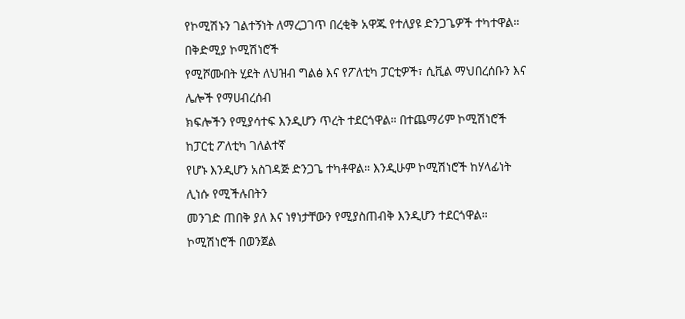የኮሚሽኑን ገልተኝነት ለማረጋገጥ በረቂቅ አዋጁ የተለያዩ ድንጋጌዎች ተካተዋል። በቅድሚያ ኮሚሽነሮች
የሚሾሙበት ሂደት ለህዝብ ግልፅ እና የፖለቲካ ፓርቲዎች፣ ሲቪል ማህበረሰቡን እና ሌሎች የማሀብረሰብ
ክፍሎችን የሚያሳተፍ እንዲሆን ጥረት ተደርጎዋል። በተጨማሪም ኮሚሽነሮች ከፓርቲ ፖለቲካ ገለልተኛ
የሆኑ እንዲሆን አስገዳጅ ድንጋጌ ተካቶዋል። እንዲሁም ኮሚሽነሮች ከሃላፊነት ሊነሱ የሚችሉበትን
መንገድ ጠበቅ ያለ እና ነፃነታቸውን የሚያስጠብቅ እንዲሆን ተደርጎዋል። ኮሚሽነሮች በወንጀል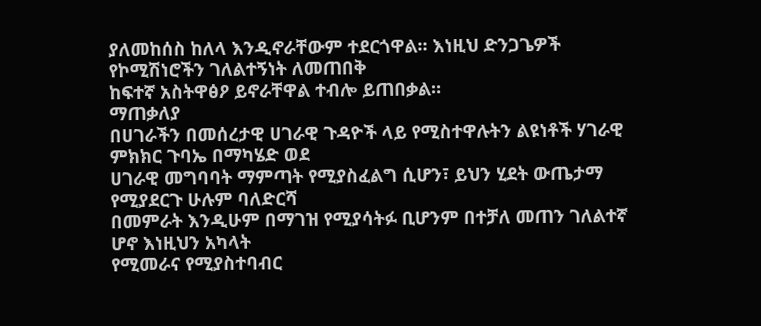ያለመከሰስ ከለላ እንዲኖራቸውም ተደርጎዋል። እነዚህ ድንጋጌዎች የኮሚሽነሮችን ገለልተኝነት ለመጠበቅ
ከፍተኛ አስትዋፅዖ ይኖራቸዋል ተብሎ ይጠበቃል።
ማጠቃለያ
በሀገራችን በመሰረታዊ ሀገራዊ ጉዳዮች ላይ የሚስተዋሉትን ልዩነቶች ሃገራዊ ምክክር ጉባኤ በማካሄድ ወደ
ሀገራዊ መግባባት ማምጣት የሚያስፈልግ ሲሆን፣ ይህን ሂደት ውጤታማ የሚያደርጉ ሁሉም ባለድርሻ
በመምራት እንዲሁም በማገዝ የሚያሳትፉ ቢሆንም በተቻለ መጠን ገለልተኛ ሆኖ እነዚህን አካላት
የሚመራና የሚያስተባብር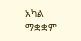አካል ማቋቋም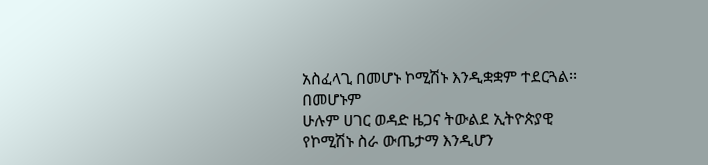አስፈላጊ በመሆኑ ኮሚሽኑ እንዲቋቋም ተደርጓል፡፡ በመሆኑም
ሁሉም ሀገር ወዳድ ዜጋና ትውልደ ኢትዮጵያዊ የኮሚሽኑ ስራ ውጤታማ እንዲሆን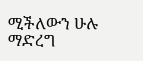ሚችለውን ሁሉ
ማድረግ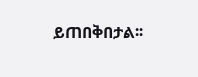ይጠበቅበታል፡፡